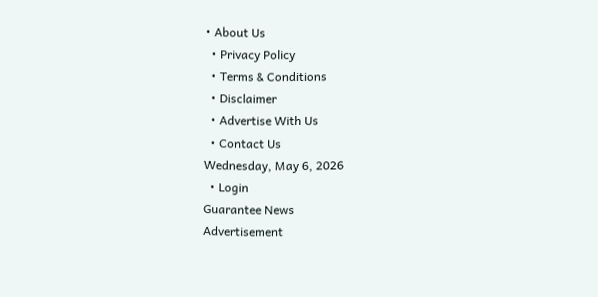• About Us
  • Privacy Policy
  • Terms & Conditions
  • Disclaimer
  • Advertise With Us
  • Contact Us
Wednesday, May 6, 2026
  • Login
Guarantee News
Advertisement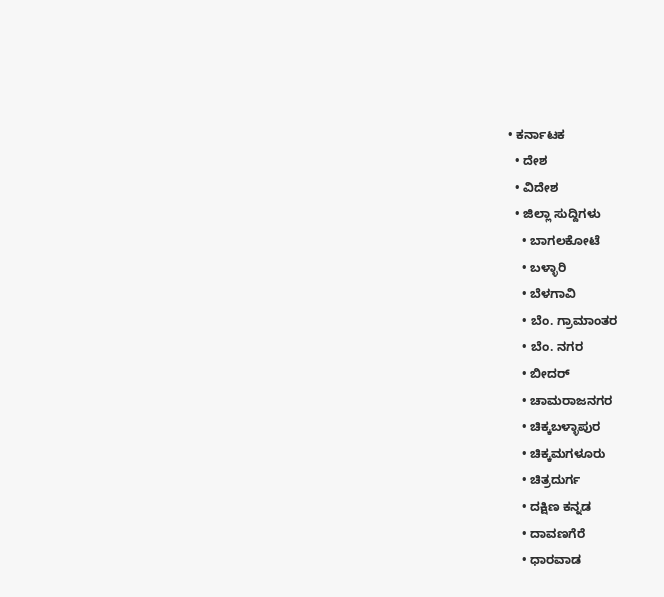• ಕರ್ನಾಟಕ
  • ದೇಶ
  • ವಿದೇಶ
  • ಜಿಲ್ಲಾ ಸುದ್ದಿಗಳು
    • ಬಾಗಲಕೋಟೆ
    • ಬಳ್ಳಾರಿ
    • ಬೆಳಗಾವಿ
    • ಬೆಂ. ಗ್ರಾಮಾಂತರ
    • ಬೆಂ. ನಗರ
    • ಬೀದರ್
    • ಚಾಮರಾಜನಗರ
    • ಚಿಕ್ಕಬಳ್ಳಾಪುರ
    • ಚಿಕ್ಕಮಗಳೂರು
    • ಚಿತ್ರದುರ್ಗ
    • ದಕ್ಷಿಣ ಕನ್ನಡ
    • ದಾವಣಗೆರೆ
    • ಧಾರವಾಡ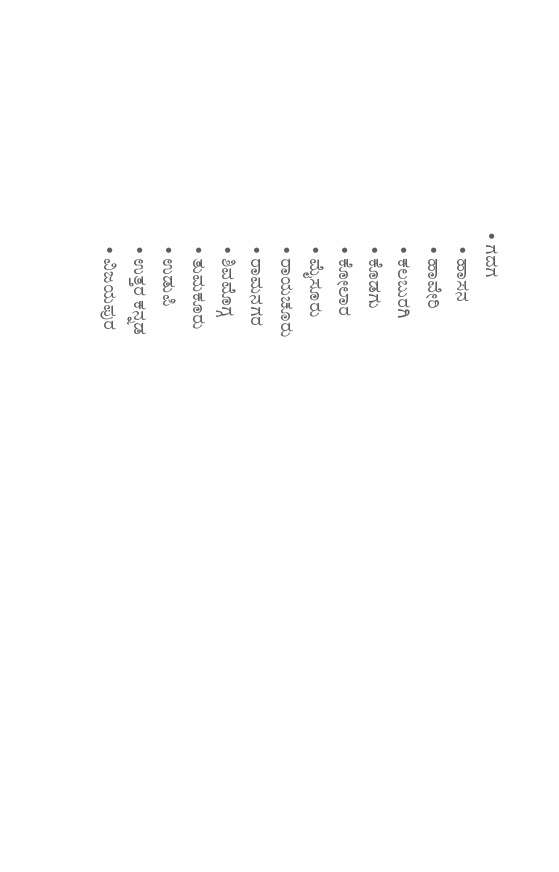• ಗದಗ
    • ಹಾಸನ
    • ಹಾವೇರಿ
    • ಕಲಬುರಗಿ
    • ಕೊಡಗು
    • ಕೋಲಾರ
    • ಮೈಸೂರು
    • ರಾಯಚೂರು
    • ರಾಮನಗರ
    • ಶಿವಮೊಗ್ಗ
    • ತುಮಕೂರು
    • ಉಡುಪಿ
    • ಉತ್ತರ ಕನ್ನಡ
    • ವಿಜಯಪುರ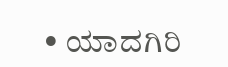• ಯಾದಗಿರಿ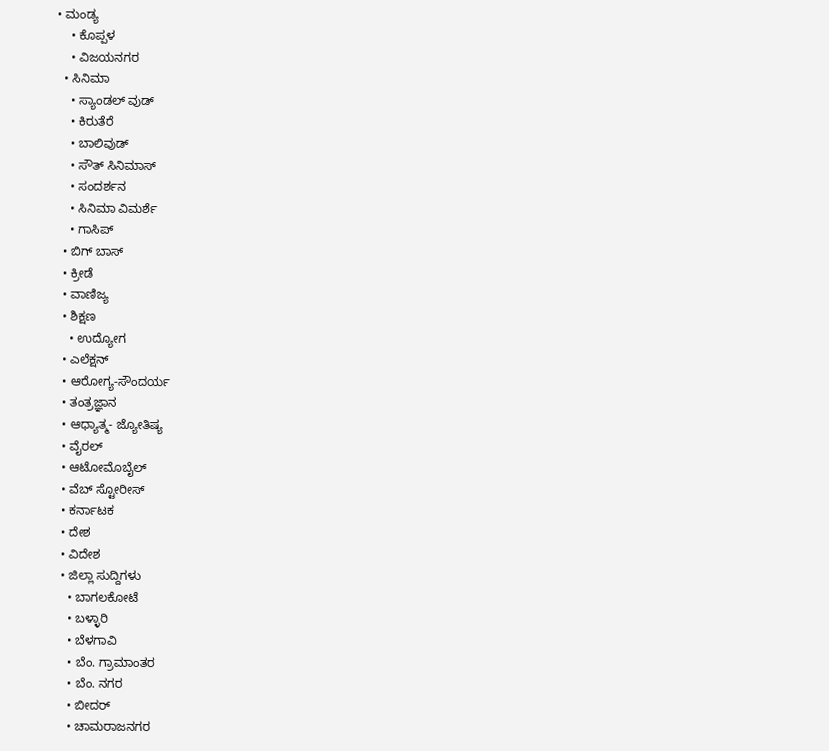• ಮಂಡ್ಯ
    • ಕೊಪ್ಪಳ
    • ವಿಜಯನಗರ
  • ಸಿನಿಮಾ
    • ಸ್ಯಾಂಡಲ್ ವುಡ್
    • ಕಿರುತೆರೆ
    • ಬಾಲಿವುಡ್
    • ಸೌತ್ ಸಿನಿಮಾಸ್
    • ಸಂದರ್ಶನ
    • ಸಿನಿಮಾ ವಿಮರ್ಶೆ
    • ಗಾಸಿಪ್
  • ಬಿಗ್ ಬಾಸ್
  • ಕ್ರೀಡೆ
  • ವಾಣಿಜ್ಯ
  • ಶಿಕ್ಷಣ
    • ಉದ್ಯೋಗ
  • ಎಲೆಕ್ಷನ್
  • ಆರೋಗ್ಯ-ಸೌಂದರ್ಯ
  • ತಂತ್ರಜ್ಞಾನ
  • ಆಧ್ಯಾತ್ಮ- ಜ್ಯೋತಿಷ್ಯ
  • ವೈರಲ್
  • ಆಟೋಮೊಬೈಲ್
  • ವೆಬ್ ಸ್ಟೋರೀಸ್
  • ಕರ್ನಾಟಕ
  • ದೇಶ
  • ವಿದೇಶ
  • ಜಿಲ್ಲಾ ಸುದ್ದಿಗಳು
    • ಬಾಗಲಕೋಟೆ
    • ಬಳ್ಳಾರಿ
    • ಬೆಳಗಾವಿ
    • ಬೆಂ. ಗ್ರಾಮಾಂತರ
    • ಬೆಂ. ನಗರ
    • ಬೀದರ್
    • ಚಾಮರಾಜನಗರ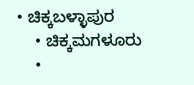• ಚಿಕ್ಕಬಳ್ಳಾಪುರ
    • ಚಿಕ್ಕಮಗಳೂರು
    •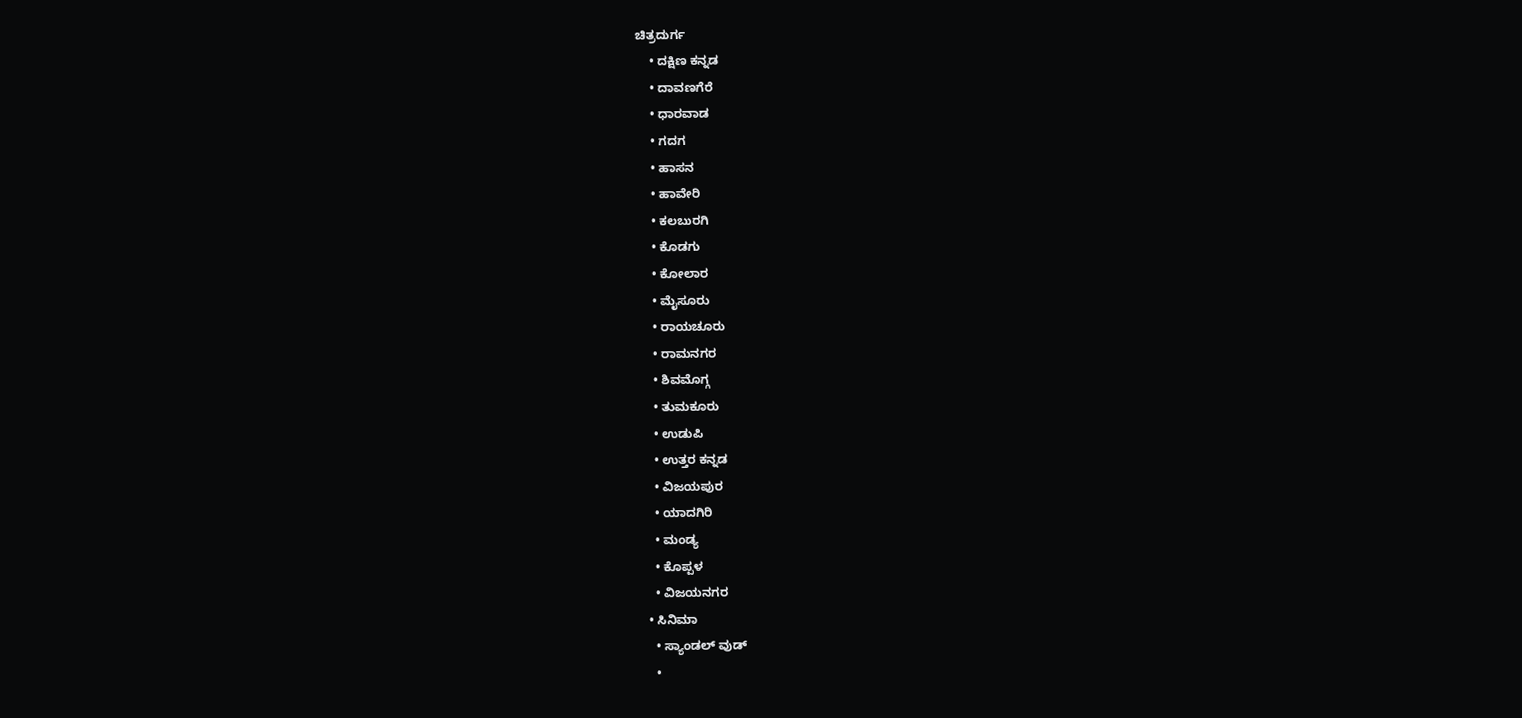ಚಿತ್ರದುರ್ಗ
    • ದಕ್ಷಿಣ ಕನ್ನಡ
    • ದಾವಣಗೆರೆ
    • ಧಾರವಾಡ
    • ಗದಗ
    • ಹಾಸನ
    • ಹಾವೇರಿ
    • ಕಲಬುರಗಿ
    • ಕೊಡಗು
    • ಕೋಲಾರ
    • ಮೈಸೂರು
    • ರಾಯಚೂರು
    • ರಾಮನಗರ
    • ಶಿವಮೊಗ್ಗ
    • ತುಮಕೂರು
    • ಉಡುಪಿ
    • ಉತ್ತರ ಕನ್ನಡ
    • ವಿಜಯಪುರ
    • ಯಾದಗಿರಿ
    • ಮಂಡ್ಯ
    • ಕೊಪ್ಪಳ
    • ವಿಜಯನಗರ
  • ಸಿನಿಮಾ
    • ಸ್ಯಾಂಡಲ್ ವುಡ್
    •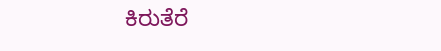ಕಿರುತೆರೆ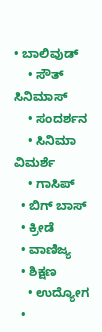• ಬಾಲಿವುಡ್
    • ಸೌತ್ ಸಿನಿಮಾಸ್
    • ಸಂದರ್ಶನ
    • ಸಿನಿಮಾ ವಿಮರ್ಶೆ
    • ಗಾಸಿಪ್
  • ಬಿಗ್ ಬಾಸ್
  • ಕ್ರೀಡೆ
  • ವಾಣಿಜ್ಯ
  • ಶಿಕ್ಷಣ
    • ಉದ್ಯೋಗ
  •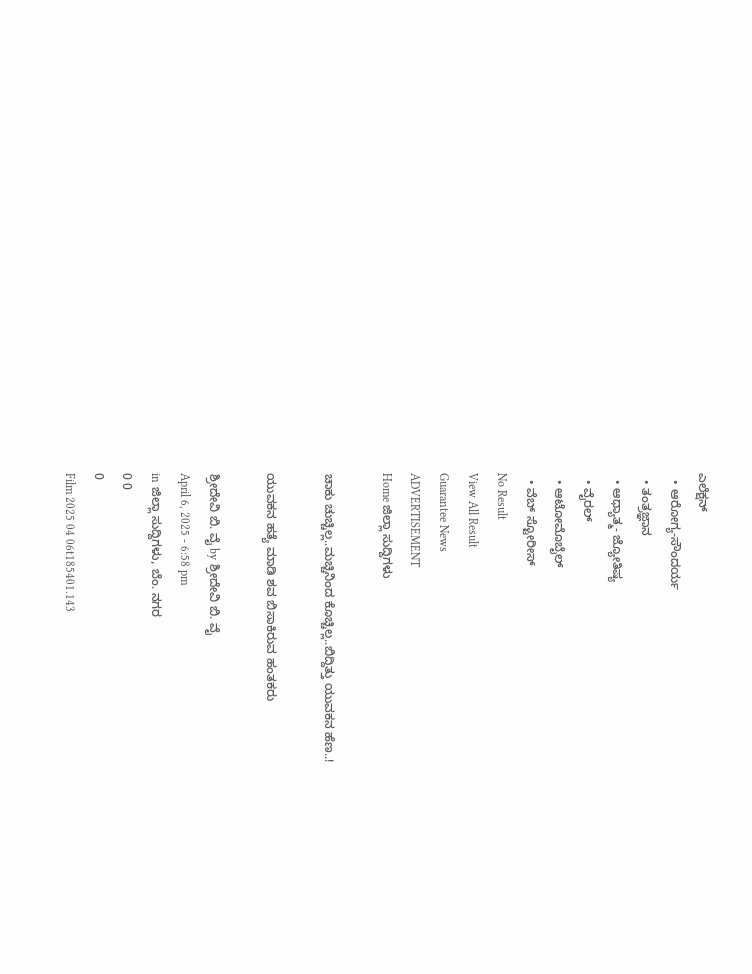ಎಲೆಕ್ಷನ್
  • ಆರೋಗ್ಯ-ಸೌಂದರ್ಯ
  • ತಂತ್ರಜ್ಞಾನ
  • ಆಧ್ಯಾತ್ಮ- ಜ್ಯೋತಿಷ್ಯ
  • ವೈರಲ್
  • ಆಟೋಮೊಬೈಲ್
  • ವೆಬ್ ಸ್ಟೋರೀಸ್
No Result
View All Result
Guarantee News
ADVERTISEMENT
Home ಜಿಲ್ಲಾ ಸುದ್ದಿಗಳು

ಚಾಕು ಚುಚ್ಚಿಲ್ಲ..ಮಚ್ಚಿನಿಂದ ಕೊಚ್ಚಿಲ್ಲ..ಬಿದ್ದಿತ್ತು ಯುವಕನ ಹೆಣ..!

ಯುವಕನ‌ ಹತ್ಯೆ ಮಾಡಿ ಶವ ಬಿಸಾಕಿರುವ ಹಂತಕರು

ಶ್ರೀದೇವಿ ಬಿ. ವೈ by ಶ್ರೀದೇವಿ ಬಿ. ವೈ
April 6, 2025 - 6:58 pm
in ಜಿಲ್ಲಾ ಸುದ್ದಿಗಳು, ಬೆಂ. ನಗರ
0 0
0
Film 2025 04 06t185401.143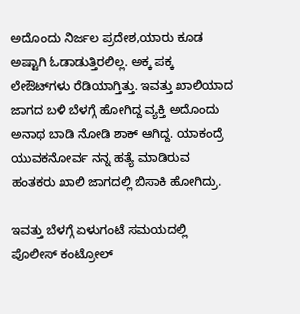ಅದೊಂದು ನಿರ್ಜಲ ಪ್ರದೇಶ,ಯಾರು ಕೂಡ ಅಷ್ಟಾಗಿ ಓಡಾಡುತ್ತಿರಲಿಲ್ಲ. ಅಕ್ಕ ಪಕ್ಕ ಲೇಔಟ್‌‌‌ಗಳು ರೆಡಿಯಾಗ್ತಿತ್ತು. ಇವತ್ತು ಖಾಲಿಯಾದ ಜಾಗದ ಬಳಿ ಬೆಳಗ್ಗೆ ಹೋಗಿದ್ದ ವ್ಯಕ್ತಿ ಅದೊಂದು ಅನಾಥ ಬಾಡಿ ನೋಡಿ ಶಾಕ್ ಆಗಿದ್ದ. ಯಾಕಂದ್ರೆ ಯುವಕನೋರ್ವ ನನ್ನ ಹತ್ಯೆ ಮಾಡಿರುವ ಹಂತಕರು ಖಾಲಿ ಜಾಗದಲ್ಲಿ ಬಿಸಾಕಿ ಹೋಗಿದ್ರು.

ಇವತ್ತು ಬೆಳಗ್ಗೆ ಏಳುಗಂಟೆ ಸಮಯದಲ್ಲಿ ಪೊಲೀಸ್ ಕಂಟ್ರೋಲ್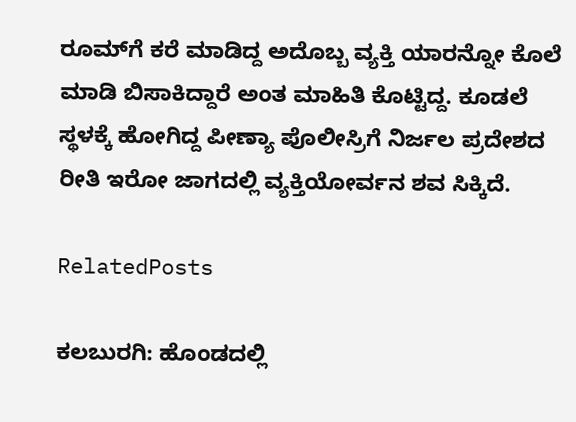ರೂಮ್‌‌‌‌ಗೆ ಕರೆ ಮಾಡಿದ್ದ ಅದೊಬ್ಬ ವ್ಯಕ್ತಿ ಯಾರನ್ನೋ ಕೊಲೆ ಮಾಡಿ ಬಿಸಾಕಿದ್ದಾರೆ ಅಂತ ಮಾಹಿತಿ ಕೊಟ್ಟಿದ್ದ. ಕೂಡಲೆ ಸ್ಥಳಕ್ಕೆ ಹೋಗಿದ್ದ ಪೀಣ್ಯಾ ಪೊಲೀಸ್ರಿಗೆ ನಿರ್ಜಲ ಪ್ರದೇಶದ ರೀತಿ ಇರೋ ಜಾಗದಲ್ಲಿ ವ್ಯಕ್ತಿಯೋರ್ವನ ಶವ ಸಿಕ್ಕಿದೆ.

RelatedPosts

ಕಲಬುರಗಿ: ಹೊಂಡದಲ್ಲಿ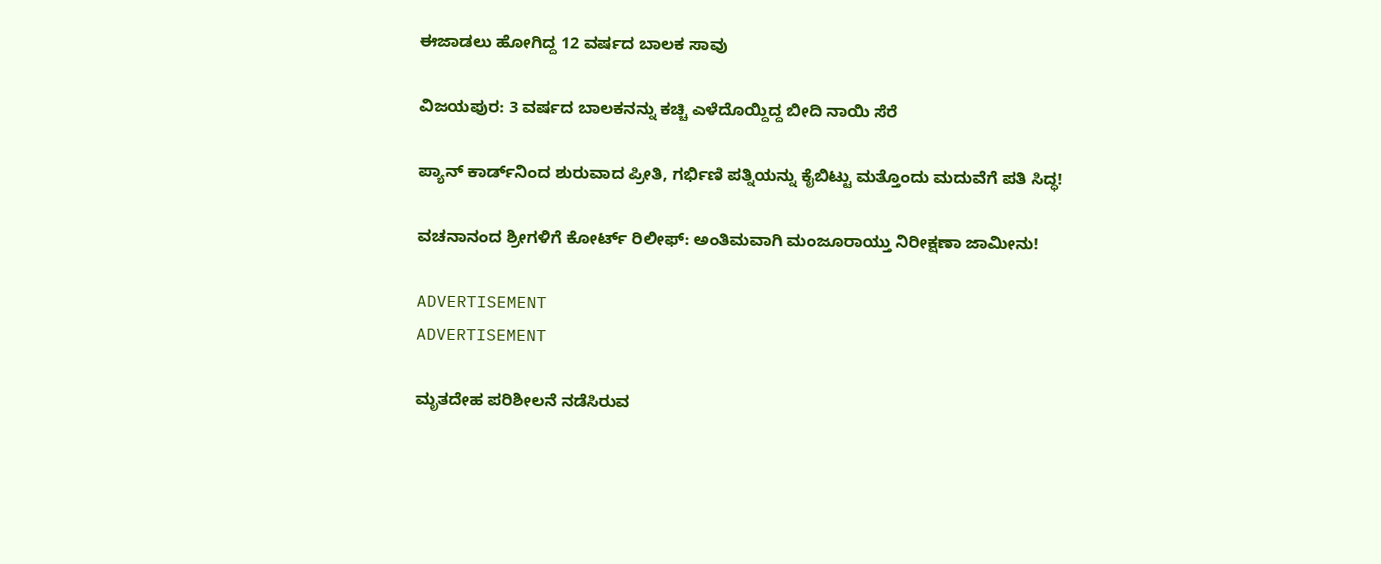ಈಜಾಡಲು ಹೋಗಿದ್ದ 12 ವರ್ಷದ ಬಾಲಕ ಸಾವು

ವಿಜಯಪುರ: 3 ವರ್ಷದ ಬಾಲಕನನ್ನು ಕಚ್ಚಿ ಎಳೆದೊಯ್ದಿದ್ದ ಬೀದಿ ನಾಯಿ ಸೆರೆ

ಪ್ಯಾನ್ ಕಾರ್ಡ್‌ನಿಂದ ಶುರುವಾದ ಪ್ರೀತಿ, ಗರ್ಭಿಣಿ ಪತ್ನಿಯನ್ನು ಕೈಬಿಟ್ಟು ಮತ್ತೊಂದು ಮದುವೆಗೆ ಪತಿ ಸಿದ್ಧ!

ವಚನಾನಂದ ಶ್ರೀಗಳಿಗೆ ಕೋರ್ಟ್ ರಿಲೀಫ್: ಅಂತಿಮವಾಗಿ ಮಂಜೂರಾಯ್ತು ನಿರೀಕ್ಷಣಾ ಜಾಮೀನು!

ADVERTISEMENT
ADVERTISEMENT

ಮೃತದೇಹ ಪರಿಶೀಲನೆ ನಡೆಸಿರುವ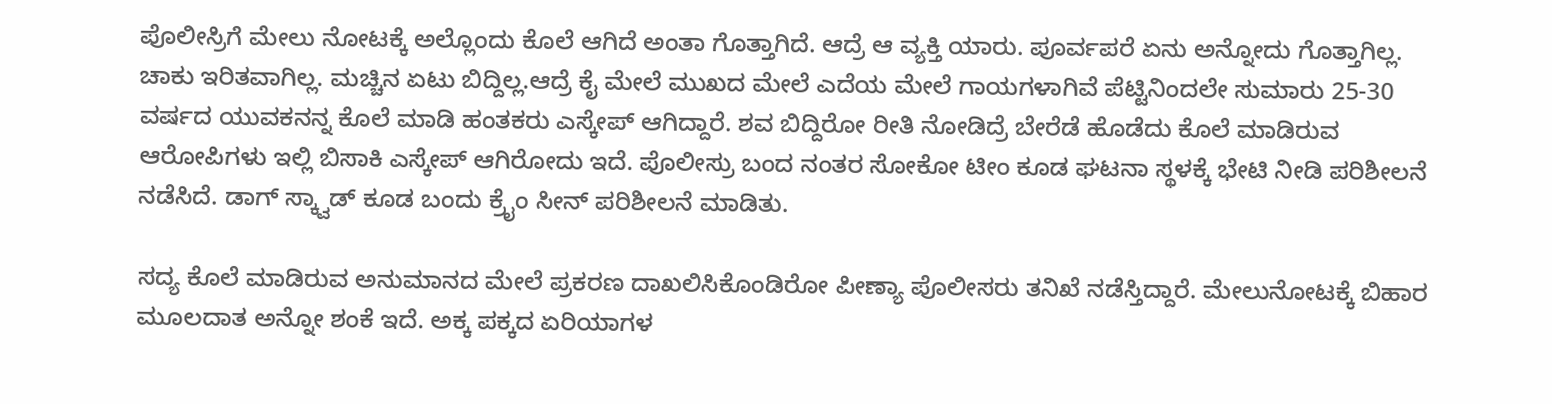ಪೊಲೀಸ್ರಿಗೆ ಮೇಲು ನೋಟಕ್ಕೆ ಅಲ್ಲೊಂದು ಕೊಲೆ ಆಗಿದೆ ಅಂತಾ ಗೊತ್ತಾಗಿದೆ. ಆದ್ರೆ ಆ ವ್ಯಕ್ತಿ ಯಾರು. ಪೂರ್ವಪರೆ ಏನು ಅನ್ನೋದು ಗೊತ್ತಾಗಿಲ್ಲ. ಚಾಕು ಇರಿತವಾಗಿಲ್ಲ. ಮಚ್ಚಿನ ಏಟು ಬಿದ್ದಿಲ್ಲ.ಆದ್ರೆ ಕೈ ಮೇಲೆ ಮುಖದ ಮೇಲೆ ಎದೆಯ ಮೇಲೆ ಗಾಯಗಳಾಗಿವೆ ಪೆಟ್ಟಿನಿಂದಲೇ ಸುಮಾರು 25-30 ವರ್ಷದ ಯುವಕನನ್ನ ಕೊಲೆ ಮಾಡಿ ಹಂತಕರು ಎಸ್ಕೇಪ್ ಆಗಿದ್ದಾರೆ. ಶವ ಬಿದ್ದಿರೋ ರೀತಿ ನೋಡಿದ್ರೆ ಬೇರೆಡೆ ಹೊಡೆದು ಕೊಲೆ‌ ಮಾಡಿರುವ ಆರೋಪಿಗಳು ಇಲ್ಲಿ ಬಿಸಾಕಿ ಎಸ್ಕೇಪ್ ಆಗಿರೋದು ಇದೆ. ಪೊಲೀಸ್ರು ಬಂದ ನಂತರ ಸೋಕೋ ಟೀಂ ಕೂಡ ಘಟನಾ ಸ್ಥಳಕ್ಕೆ ಭೇಟಿ ನೀಡಿ ಪರಿಶೀಲನೆ ನಡೆಸಿದೆ. ಡಾಗ್ ಸ್ಕ್ವಾಡ್ ಕೂಡ ಬಂದು ಕ್ರೈಂ ಸೀನ್ ಪರಿಶೀಲನೆ ಮಾಡಿತು.

ಸದ್ಯ ಕೊಲೆ ಮಾಡಿರುವ ಅನುಮಾನದ ಮೇಲೆ ಪ್ರಕರಣ ದಾಖಲಿಸಿಕೊಂಡಿರೋ ಪೀಣ್ಯಾ ಪೊಲೀಸರು ತನಿಖೆ ನಡೆಸ್ತಿದ್ದಾರೆ. ಮೇಲುನೋಟಕ್ಕೆ ಬಿಹಾರ ಮೂಲದಾತ ಅನ್ನೋ ಶಂಕೆ ಇದೆ. ಅಕ್ಕ ಪಕ್ಕದ ಏರಿಯಾಗಳ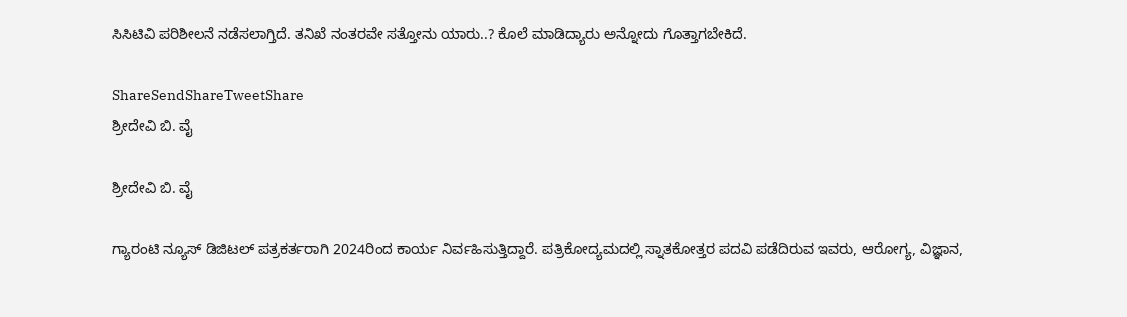ಸಿಸಿಟಿವಿ ಪರಿಶೀಲನೆ ನಡೆಸಲಾಗ್ತಿದೆ. ತನಿಖೆ ನಂತರವೇ ಸತ್ತೋನು ಯಾರು..? ಕೊಲೆ ಮಾಡಿದ್ಯಾರು ಅನ್ನೋದು ಗೊತ್ತಾಗಬೇಕಿದೆ.

ShareSendShareTweetShare
ಶ್ರೀದೇವಿ ಬಿ. ವೈ

ಶ್ರೀದೇವಿ ಬಿ. ವೈ

ಗ್ಯಾರಂಟಿ ನ್ಯೂಸ್ ಡಿಜಿಟಲ್ ಪತ್ರಕರ್ತರಾಗಿ 2024ರಿಂದ ಕಾರ್ಯ ನಿರ್ವಹಿಸುತ್ತಿದ್ದಾರೆ. ಪತ್ರಿಕೋದ್ಯಮದಲ್ಲಿ ಸ್ನಾತಕೋತ್ತರ ಪದವಿ ಪಡೆದಿರುವ ಇವರು, ಆರೋಗ್ಯ, ವಿಜ್ಞಾನ,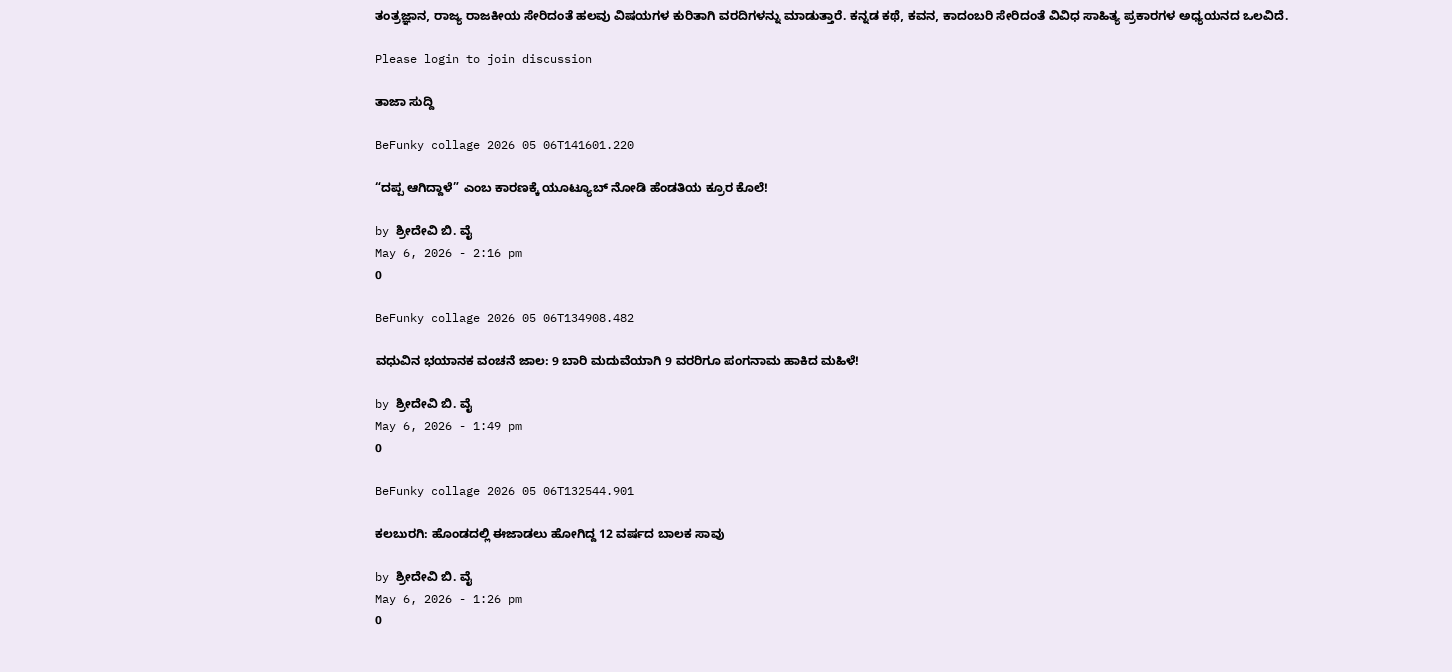ತಂತ್ರಜ್ಞಾನ, ರಾಜ್ಯ ರಾಜಕೀಯ ಸೇರಿದಂತೆ ಹಲವು ವಿಷಯಗಳ ಕುರಿತಾಗಿ ವರದಿಗಳನ್ನು ಮಾಡುತ್ತಾರೆ. ಕನ್ನಡ ಕಥೆ, ಕವನ, ಕಾದಂಬರಿ ಸೇರಿದಂತೆ ವಿವಿಧ ಸಾಹಿತ್ಯ ಪ್ರಕಾರಗಳ ಅಧ್ಯಯನದ ಒಲವಿದೆ.

Please login to join discussion

ತಾಜಾ ಸುದ್ದಿ

BeFunky collage 2026 05 06T141601.220

“ದಪ್ಪ ಆಗಿದ್ದಾಳೆ” ಎಂಬ ಕಾರಣಕ್ಕೆ ಯೂಟ್ಯೂಬ್‌ ನೋಡಿ ಹೆಂಡತಿಯ ಕ್ರೂರ ಕೊಲೆ!

by ಶ್ರೀದೇವಿ ಬಿ. ವೈ
May 6, 2026 - 2:16 pm
0

BeFunky collage 2026 05 06T134908.482

ವಧುವಿನ ಭಯಾನಕ ವಂಚನೆ ಜಾಲ: 9 ಬಾರಿ ಮದುವೆಯಾಗಿ 9 ವರರಿಗೂ ಪಂಗನಾಮ ಹಾಕಿದ ಮಹಿಳೆ!

by ಶ್ರೀದೇವಿ ಬಿ. ವೈ
May 6, 2026 - 1:49 pm
0

BeFunky collage 2026 05 06T132544.901

ಕಲಬುರಗಿ: ಹೊಂಡದಲ್ಲಿ ಈಜಾಡಲು ಹೋಗಿದ್ದ 12 ವರ್ಷದ ಬಾಲಕ ಸಾವು

by ಶ್ರೀದೇವಿ ಬಿ. ವೈ
May 6, 2026 - 1:26 pm
0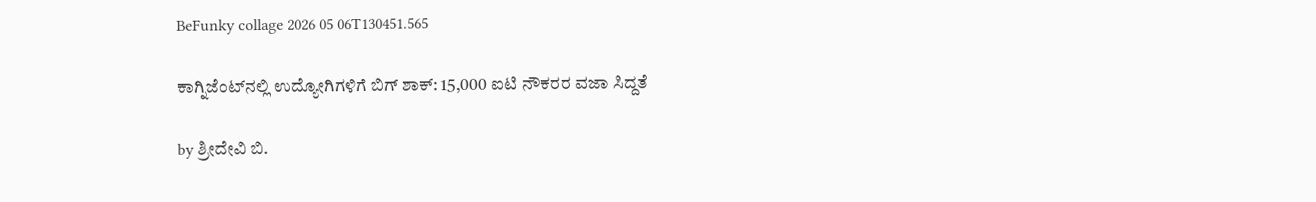BeFunky collage 2026 05 06T130451.565

ಕಾಗ್ನಿಜೆಂಟ್‌ನಲ್ಲಿ ಉದ್ಯೋಗಿಗಳಿಗೆ ಬಿಗ್ ಶಾಕ್: 15,000 ಐಟಿ ನೌಕರರ ವಜಾ ಸಿದ್ದತೆ

by ಶ್ರೀದೇವಿ ಬಿ.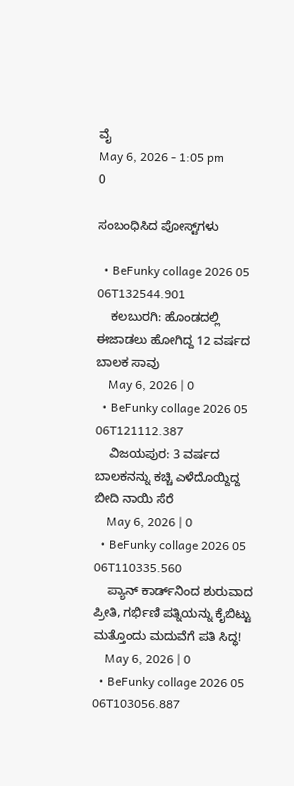ವೈ
May 6, 2026 - 1:05 pm
0

ಸಂಬಂಧಿಸಿದ ಪೋಸ್ಟ್‌ಗಳು

  • BeFunky collage 2026 05 06T132544.901
    ಕಲಬುರಗಿ: ಹೊಂಡದಲ್ಲಿ ಈಜಾಡಲು ಹೋಗಿದ್ದ 12 ವರ್ಷದ ಬಾಲಕ ಸಾವು
    May 6, 2026 | 0
  • BeFunky collage 2026 05 06T121112.387
    ವಿಜಯಪುರ: 3 ವರ್ಷದ ಬಾಲಕನನ್ನು ಕಚ್ಚಿ ಎಳೆದೊಯ್ದಿದ್ದ ಬೀದಿ ನಾಯಿ ಸೆರೆ
    May 6, 2026 | 0
  • BeFunky collage 2026 05 06T110335.560
    ಪ್ಯಾನ್ ಕಾರ್ಡ್‌ನಿಂದ ಶುರುವಾದ ಪ್ರೀತಿ, ಗರ್ಭಿಣಿ ಪತ್ನಿಯನ್ನು ಕೈಬಿಟ್ಟು ಮತ್ತೊಂದು ಮದುವೆಗೆ ಪತಿ ಸಿದ್ಧ!
    May 6, 2026 | 0
  • BeFunky collage 2026 05 06T103056.887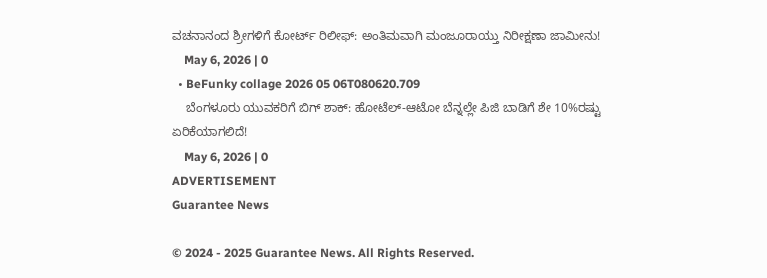ವಚನಾನಂದ ಶ್ರೀಗಳಿಗೆ ಕೋರ್ಟ್ ರಿಲೀಫ್: ಅಂತಿಮವಾಗಿ ಮಂಜೂರಾಯ್ತು ನಿರೀಕ್ಷಣಾ ಜಾಮೀನು!
    May 6, 2026 | 0
  • BeFunky collage 2026 05 06T080620.709
    ಬೆಂಗಳೂರು ಯುವಕರಿಗೆ ಬಿಗ್‌‌ ಶಾಕ್: ಹೋಟೆಲ್-ಆಟೋ ಬೆನ್ನಲ್ಲೇ ಪಿಜಿ ಬಾಡಿಗೆ ಶೇ 10%ರಷ್ಟು ಏರಿಕೆಯಾಗಲಿದೆ!
    May 6, 2026 | 0
ADVERTISEMENT
Guarantee News

© 2024 - 2025 Guarantee News. All Rights Reserved.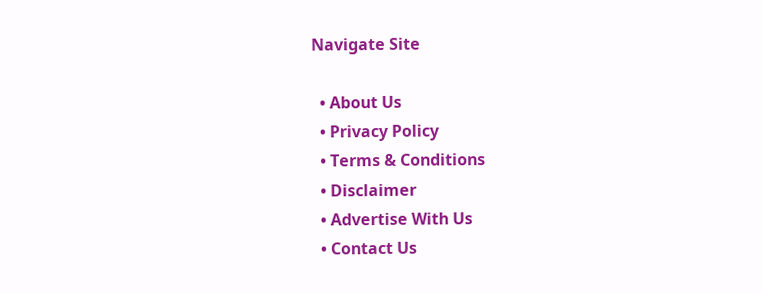Navigate Site

  • About Us
  • Privacy Policy
  • Terms & Conditions
  • Disclaimer
  • Advertise With Us
  • Contact Us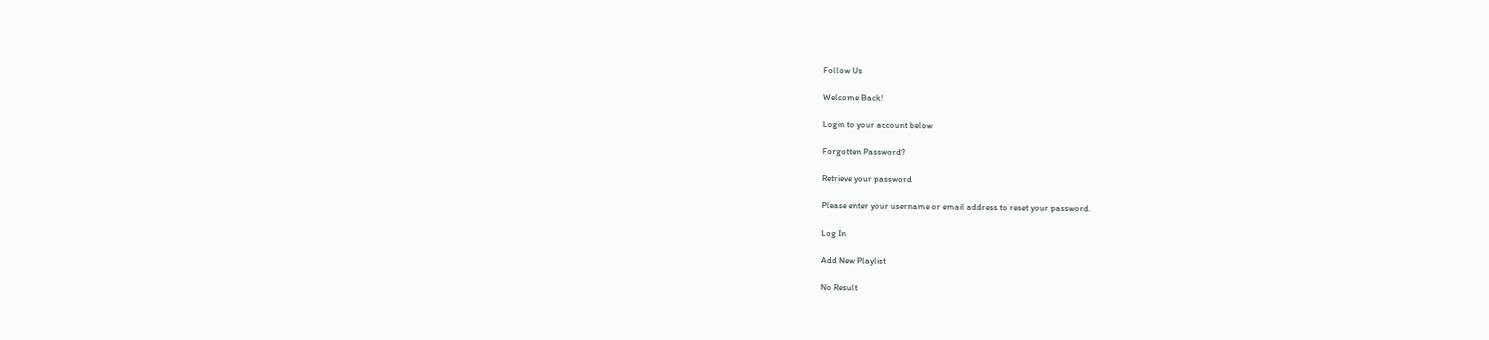Follow Us

Welcome Back!

Login to your account below

Forgotten Password?

Retrieve your password

Please enter your username or email address to reset your password.

Log In

Add New Playlist

No Result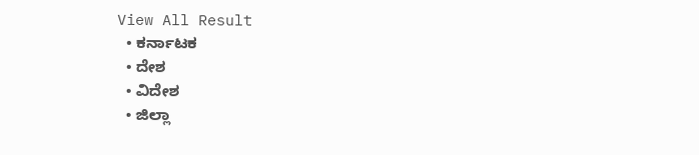View All Result
  • ಕರ್ನಾಟಕ
  • ದೇಶ
  • ವಿದೇಶ
  • ಜಿಲ್ಲಾ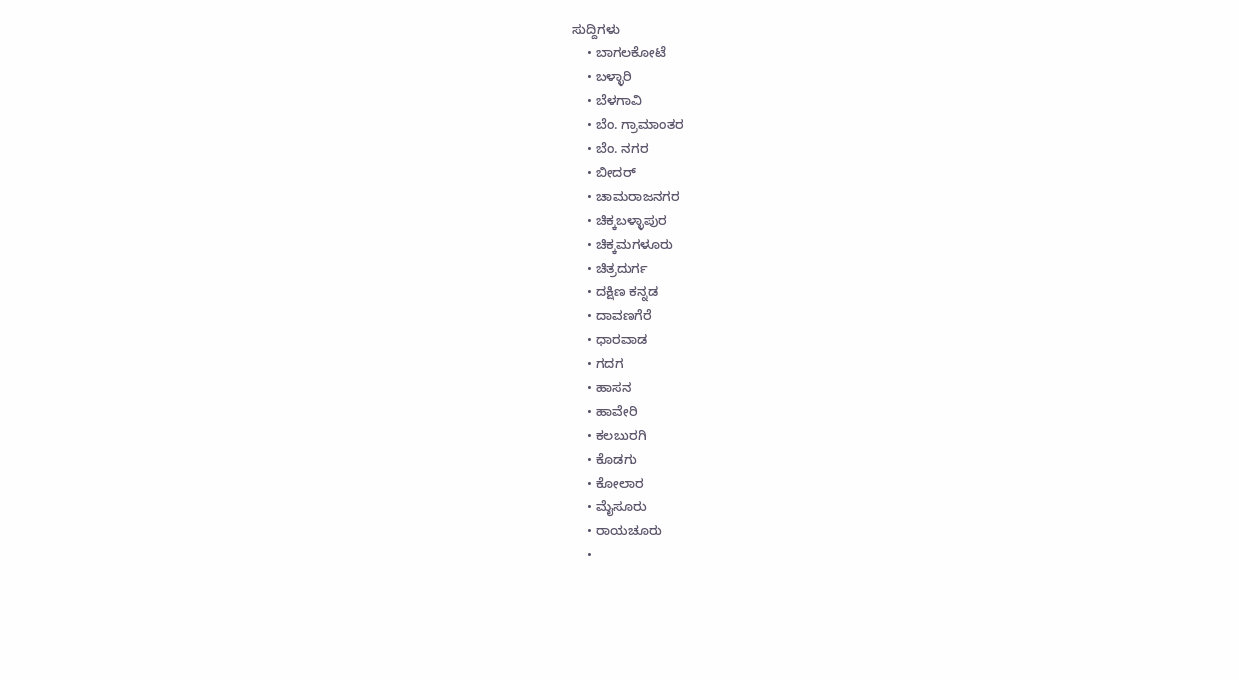ಸುದ್ದಿಗಳು
    • ಬಾಗಲಕೋಟೆ
    • ಬಳ್ಳಾರಿ
    • ಬೆಳಗಾವಿ
    • ಬೆಂ. ಗ್ರಾಮಾಂತರ
    • ಬೆಂ. ನಗರ
    • ಬೀದರ್
    • ಚಾಮರಾಜನಗರ
    • ಚಿಕ್ಕಬಳ್ಳಾಪುರ
    • ಚಿಕ್ಕಮಗಳೂರು
    • ಚಿತ್ರದುರ್ಗ
    • ದಕ್ಷಿಣ ಕನ್ನಡ
    • ದಾವಣಗೆರೆ
    • ಧಾರವಾಡ
    • ಗದಗ
    • ಹಾಸನ
    • ಹಾವೇರಿ
    • ಕಲಬುರಗಿ
    • ಕೊಡಗು
    • ಕೋಲಾರ
    • ಮೈಸೂರು
    • ರಾಯಚೂರು
    •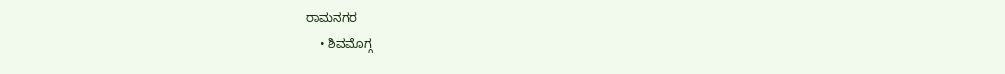ರಾಮನಗರ
    • ಶಿವಮೊಗ್ಗ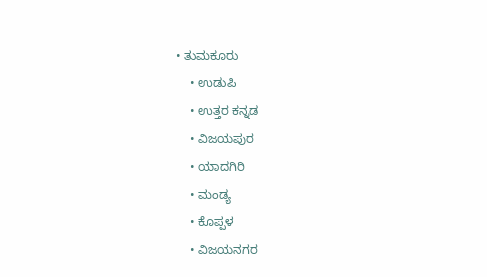• ತುಮಕೂರು
    • ಉಡುಪಿ
    • ಉತ್ತರ ಕನ್ನಡ
    • ವಿಜಯಪುರ
    • ಯಾದಗಿರಿ
    • ಮಂಡ್ಯ
    • ಕೊಪ್ಪಳ
    • ವಿಜಯನಗರ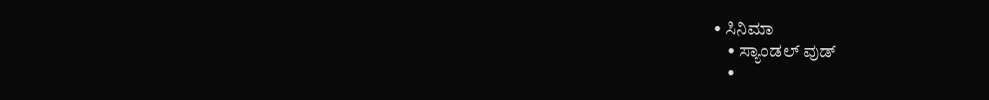• ಸಿನಿಮಾ
    • ಸ್ಯಾಂಡಲ್ ವುಡ್
    •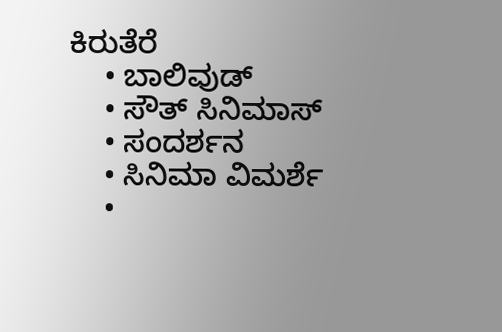ಕಿರುತೆರೆ
    • ಬಾಲಿವುಡ್
    • ಸೌತ್ ಸಿನಿಮಾಸ್
    • ಸಂದರ್ಶನ
    • ಸಿನಿಮಾ ವಿಮರ್ಶೆ
    •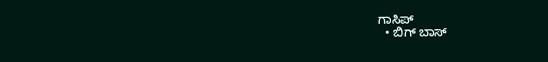ಗಾಸಿಪ್
  • ಬಿಗ್ ಬಾಸ್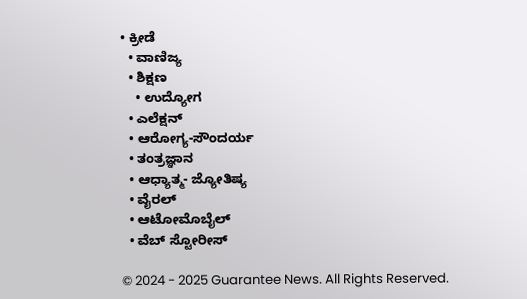• ಕ್ರೀಡೆ
  • ವಾಣಿಜ್ಯ
  • ಶಿಕ್ಷಣ
    • ಉದ್ಯೋಗ
  • ಎಲೆಕ್ಷನ್
  • ಆರೋಗ್ಯ-ಸೌಂದರ್ಯ
  • ತಂತ್ರಜ್ಞಾನ
  • ಆಧ್ಯಾತ್ಮ- ಜ್ಯೋತಿಷ್ಯ
  • ವೈರಲ್
  • ಆಟೋಮೊಬೈಲ್
  • ವೆಬ್ ಸ್ಟೋರೀಸ್

© 2024 - 2025 Guarantee News. All Rights Reserved.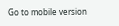Go to mobile version